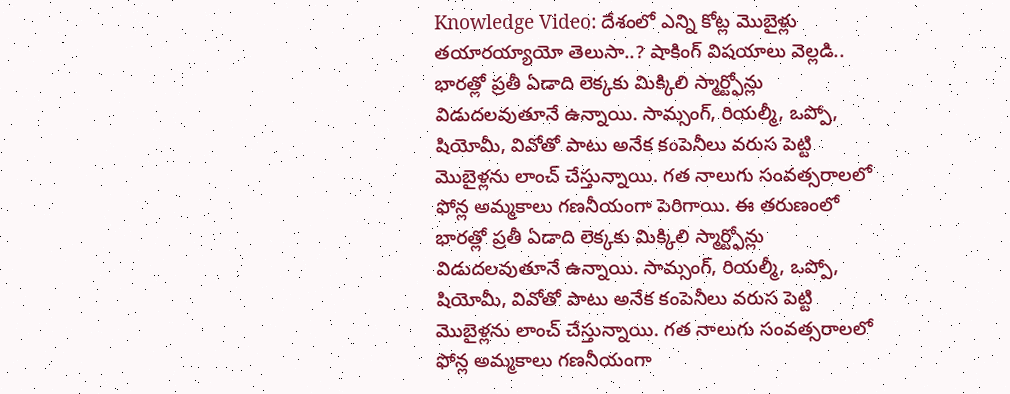Knowledge Video: దేశంలో ఎన్ని కోట్ల మొబైళ్లు తయారయ్యాయో తెలుసా..? షాకింగ్ విషయాలు వెల్లడి..
భారత్లో ప్రతీ ఏడాది లెక్కకు మిక్కిలి స్మార్ట్ఫోన్లు విడుదలవుతూనే ఉన్నాయి. సామ్సంగ్, రియల్మీ, ఒప్పో, షియోమీ, వివోతో పాటు అనేక కంపెనీలు వరుస పెట్టి మొబైళ్లను లాంచ్ చేస్తున్నాయి. గత నాలుగు సంవత్సరాలలో ఫోన్ల అమ్మకాలు గణనీయంగా పెరిగాయి. ఈ తరుణంలో
భారత్లో ప్రతీ ఏడాది లెక్కకు మిక్కిలి స్మార్ట్ఫోన్లు విడుదలవుతూనే ఉన్నాయి. సామ్సంగ్, రియల్మీ, ఒప్పో, షియోమీ, వివోతో పాటు అనేక కంపెనీలు వరుస పెట్టి మొబైళ్లను లాంచ్ చేస్తున్నాయి. గత నాలుగు సంవత్సరాలలో ఫోన్ల అమ్మకాలు గణనీయంగా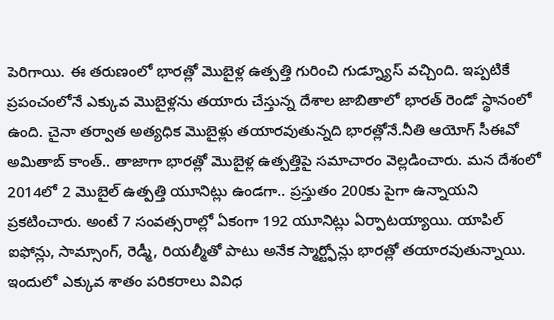పెరిగాయి. ఈ తరుణంలో భారత్లో మొబైళ్ల ఉత్పత్తి గురించి గుడ్న్యూస్ వచ్చింది. ఇప్పటికే ప్రపంచంలోనే ఎక్కువ మొబైళ్లను తయారు చేస్తున్న దేశాల జాబితాలో భారత్ రెండో స్థానంలో ఉంది. చైనా తర్వాత అత్యధిక మొబైళ్లు తయారవుతున్నది భారత్లోనే.నీతి ఆయోగ్ సీఈవో అమితాబ్ కాంత్.. తాజాగా భారత్లో మొబైళ్ల ఉత్పత్తిపై సమాచారం వెల్లడించారు. మన దేశంలో 2014లో 2 మొబైల్ ఉత్పత్తి యూనిట్లు ఉండగా.. ప్రస్తుతం 200కు పైగా ఉన్నాయని ప్రకటించారు. అంటే 7 సంవత్సరాల్లో ఏకంగా 192 యూనిట్లు ఏర్పాటయ్యాయి. యాపిల్ ఐఫోన్లు, సామ్సాంగ్, రెడ్మీ, రియల్మీతో పాటు అనేక స్మార్ట్ఫోన్లు భారత్లో తయారవుతున్నాయి. ఇందులో ఎక్కువ శాతం పరికరాలు వివిధ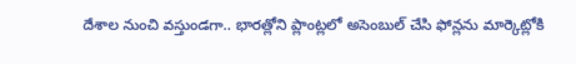దేశాల నుంచి వస్తుండగా.. భారత్లోని ప్లాంట్లలో అసెంబుల్ చేసి ఫోన్లను మార్కెట్లోకి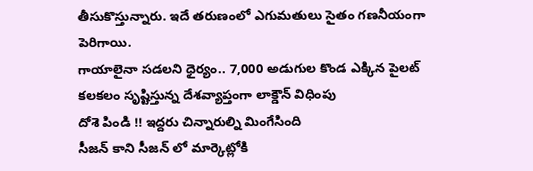తీసుకొస్తున్నారు. ఇదే తరుణంలో ఎగుమతులు సైతం గణనీయంగా పెరిగాయి.
గాయాలైనా సడలని ధైర్యం.. 7,000 అడుగుల కొండ ఎక్కిన పైలట్
కలకలం సృష్టిస్తున్న దేశవ్యాప్తంగా లాక్డౌన్ విధింపు
దోశె పిండి !! ఇద్దరు చిన్నారుల్ని మింగేసింది
సీజన్ కాని సీజన్ లో మార్కెట్లోకి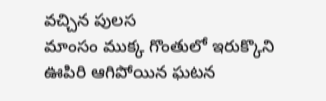వచ్చిన పులస
మాంసం ముక్క గొంతులో ఇరుక్కొని ఊపిరి ఆగిపోయిన ఘటన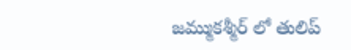జమ్ముకశ్మీర్ లో తులిప్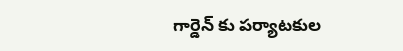గార్డెన్ కు పర్యాటకుల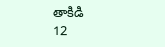తాకిడి
12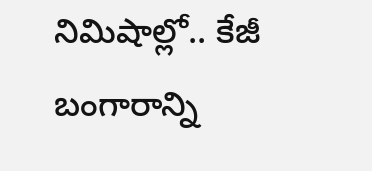నిమిషాల్లో.. కేజీ బంగారాన్ని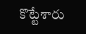కొట్టేశారు